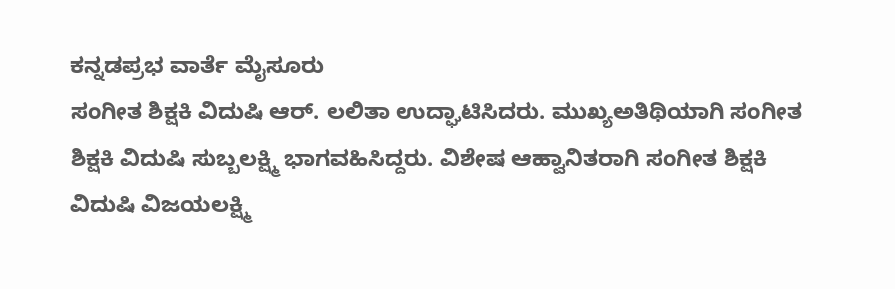ಕನ್ನಡಪ್ರಭ ವಾರ್ತೆ ಮೈಸೂರು
ಸಂಗೀತ ಶಿಕ್ಷಕಿ ವಿದುಷಿ ಆರ್. ಲಲಿತಾ ಉದ್ಘಾಟಿಸಿದರು. ಮುಖ್ಯಅತಿಥಿಯಾಗಿ ಸಂಗೀತ ಶಿಕ್ಷಕಿ ವಿದುಷಿ ಸುಬ್ಬಲಕ್ಷ್ಮಿ ಭಾಗವಹಿಸಿದ್ದರು. ವಿಶೇಷ ಆಹ್ವಾನಿತರಾಗಿ ಸಂಗೀತ ಶಿಕ್ಷಕಿ ವಿದುಷಿ ವಿಜಯಲಕ್ಷ್ಮಿ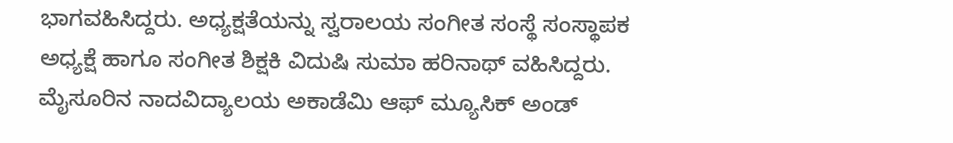ಭಾಗವಹಿಸಿದ್ದರು. ಅಧ್ಯಕ್ಷತೆಯನ್ನು ಸ್ವರಾಲಯ ಸಂಗೀತ ಸಂಸ್ಥೆ ಸಂಸ್ಥಾಪಕ ಅಧ್ಯಕ್ಷೆ ಹಾಗೂ ಸಂಗೀತ ಶಿಕ್ಷಕಿ ವಿದುಷಿ ಸುಮಾ ಹರಿನಾಥ್ ವಹಿಸಿದ್ದರು.
ಮೈಸೂರಿನ ನಾದವಿದ್ಯಾಲಯ ಅಕಾಡೆಮಿ ಆಫ್ ಮ್ಯೂಸಿಕ್ ಅಂಡ್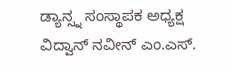ಡ್ಯಾನ್ಸ್ನ ಸಂಸ್ಥಾಪಕ ಅಧ್ಯಕ್ಷ ವಿದ್ವಾನ್ ನವೀನ್ ಎಂ.ಎಸ್.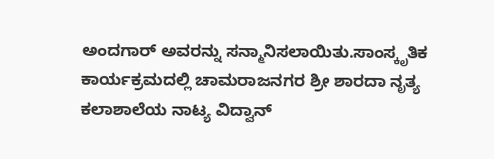ಅಂದಗಾರ್ ಅವರನ್ನು ಸನ್ಮಾನಿಸಲಾಯಿತು.ಸಾಂಸ್ಕೃತಿಕ ಕಾರ್ಯಕ್ರಮದಲ್ಲಿ ಚಾಮರಾಜನಗರ ಶ್ರೀ ಶಾರದಾ ನೃತ್ಯ ಕಲಾಶಾಲೆಯ ನಾಟ್ಯ ವಿದ್ವಾನ್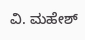ವಿ. ಮಹೇಶ್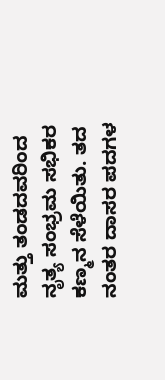ಮತ್ತು ತಂಡದವರಿಂದ ನೃತ್ಯ ಸಂಭ್ರಮ ಸಭಿಕರ ಕಣ್ಮನ ಸೆಳೆಯಿತು. ತದ ನಂತರ ದಾಸರ ಪದಗಳ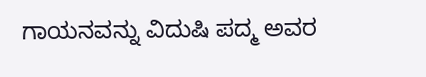ಗಾಯನವನ್ನು ವಿದುಷಿ ಪದ್ಮ ಅವರ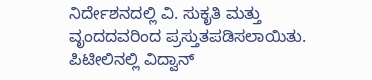ನಿರ್ದೇಶನದಲ್ಲಿ ವಿ. ಸುಕೃತಿ ಮತ್ತು ವೃಂದದವರಿಂದ ಪ್ರಸ್ತುತಪಡಿಸಲಾಯಿತು. ಪಿಟೀಲಿನಲ್ಲಿ ವಿದ್ವಾನ್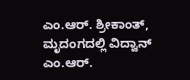ಎಂ.ಆರ್. ಶ್ರೀಕಾಂತ್, ಮೃದಂಗದಲ್ಲಿ ವಿದ್ವಾನ್ ಎಂ.ಆರ್.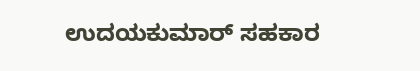ಉದಯಕುಮಾರ್ ಸಹಕಾರ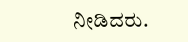ನೀಡಿದರು.